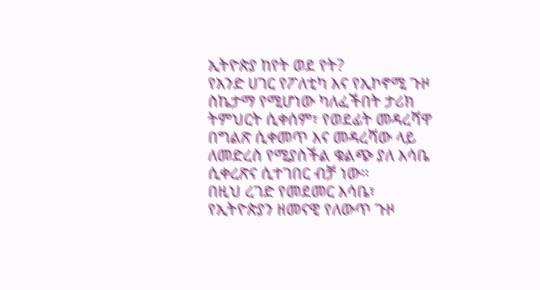ኢትዮጵያ ከየት ወደ የት?
የአንድ ሀገር የፖለቲካ እና የኢኮኖሚ ጉዞ ስኬታማ የሚሆነው ካለፈችበት ታሪክ ትምህርት ሲቀሰም፣ የወደፊት መዳረሻዋ በግልጽ ሲቀመጥ እና መዳረሻው ላይ ለመድረስ የሚያስችል ቁልጭ ያለ እሳቤ ሲቀረጽና ሲተገበር ብቻ ነው።
በዚህ ረገድ የመደመር እሳቤ፣ የኢትዮጵያን ዘመናዊ የለውጥ ጉዞ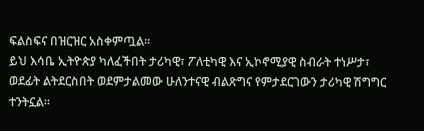ፍልስፍና በዝርዝር አስቀምጧል።
ይህ እሳቤ ኢትዮጵያ ካለፈችበት ታሪካዊ፣ ፖለቲካዊ እና ኢኮኖሚያዊ ስብራት ተነሥታ፣ ወደፊት ልትደርስበት ወደምታልመው ሁለንተናዊ ብልጽግና የምታደርገውን ታሪካዊ ሽግግር ተንትኗል።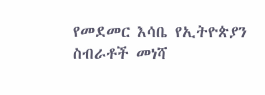የመደመር እሳቤ የኢትዮጵያን ስብራቶች መነሻ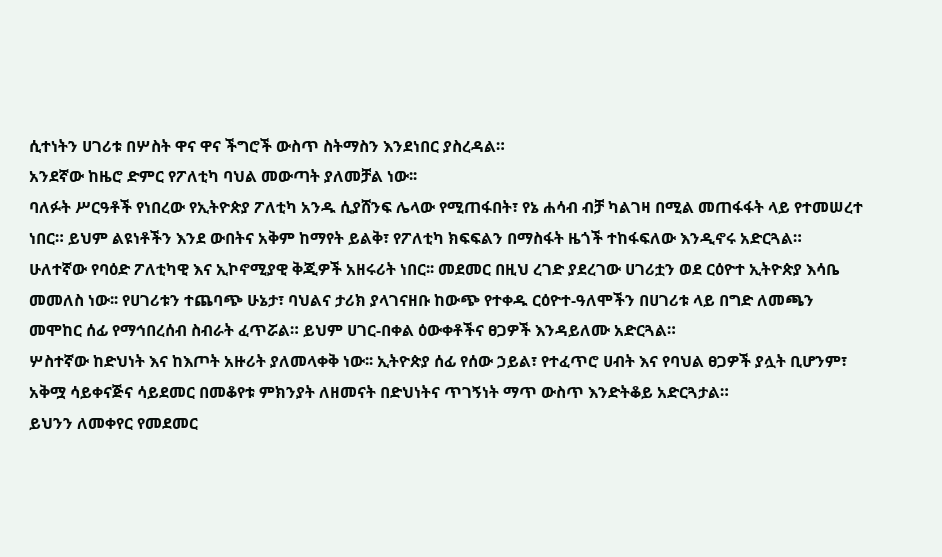ሲተነትን ሀገሪቱ በሦስት ዋና ዋና ችግሮች ውስጥ ስትማስን እንደነበር ያስረዳል።
አንደኛው ከዜሮ ድምር የፖለቲካ ባህል መውጣት ያለመቻል ነው፡፡
ባለፉት ሥርዓቶች የነበረው የኢትዮጵያ ፖለቲካ አንዱ ሲያሸንፍ ሌላው የሚጠፋበት፣ የኔ ሐሳብ ብቻ ካልገዛ በሚል መጠፋፋት ላይ የተመሠረተ ነበር። ይህም ልዩነቶችን እንደ ውበትና አቅም ከማየት ይልቅ፣ የፖለቲካ ክፍፍልን በማስፋት ዜጎች ተከፋፍለው እንዲኖሩ አድርጓል።
ሁለተኛው የባዕድ ፖለቲካዊ እና ኢኮኖሚያዊ ቅጂዎች አዘሩሪት ነበር፡፡ መደመር በዚህ ረገድ ያደረገው ሀገሪቷን ወደ ርዕዮተ ኢትዮጵያ እሳቤ መመለስ ነው፡፡ የሀገሪቱን ተጨባጭ ሁኔታ፣ ባህልና ታሪክ ያላገናዘቡ ከውጭ የተቀዱ ርዕዮተ-ዓለሞችን በሀገሪቱ ላይ በግድ ለመጫን መሞከር ሰፊ የማኅበረሰብ ስብራት ፈጥሯል። ይህም ሀገር-በቀል ዕውቀቶችና ፀጋዎች እንዳይለሙ አድርጓል።
ሦስተኛው ከድህነት እና ከእጦት አዙሪት ያለመላቀቅ ነው፡፡ ኢትዮጵያ ሰፊ የሰው ኃይል፣ የተፈጥሮ ሀብት እና የባህል ፀጋዎች ያሏት ቢሆንም፣ አቅሟ ሳይቀናጅና ሳይደመር በመቆየቱ ምክንያት ለዘመናት በድህነትና ጥገኝነት ማጥ ውስጥ እንድትቆይ አድርጓታል።
ይህንን ለመቀየር የመደመር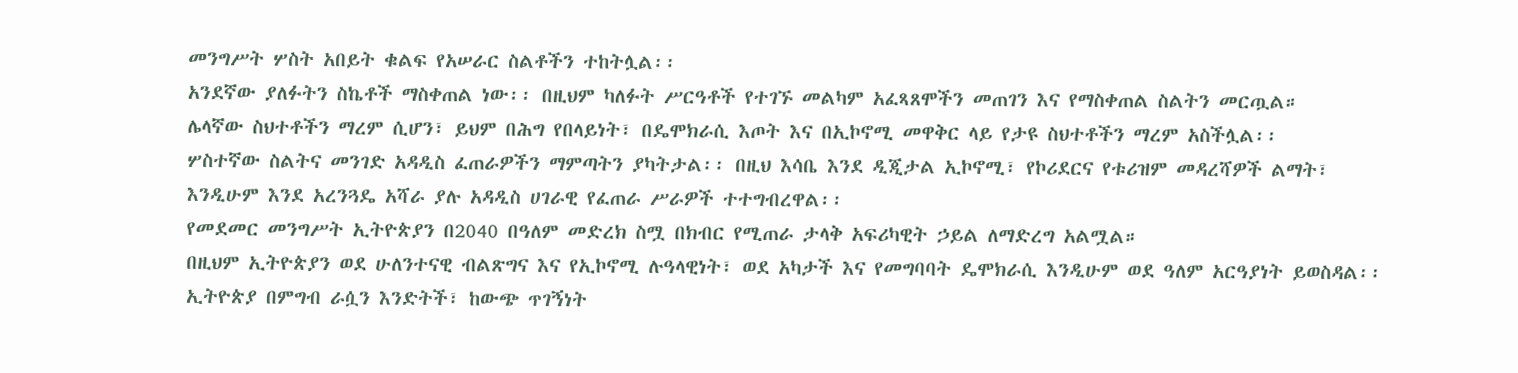መንግሥት ሦስት አበይት ቁልፍ የአሠራር ስልቶችን ተከትሏል፡፡
አንደኛው ያለፉትን ስኬቶች ማስቀጠል ነው፡፡ በዚህም ካለፉት ሥርዓቶች የተገኙ መልካም አፈጻጸሞችን መጠገን እና የማስቀጠል ስልትን መርጧል።
ሌላኛው ስህተቶችን ማረም ሲሆን፣ ይህም በሕግ የበላይነት፣ በዴሞክራሲ እጦት እና በኢኮኖሚ መዋቅር ላይ የታዩ ስህተቶችን ማረም አስችሏል፡፡
ሦስተኛው ስልትና መንገድ አዳዲስ ፈጠራዎችን ማምጣትን ያካትታል፡፡ በዚህ እሳቤ እንደ ዲጂታል ኢኮኖሚ፣ የኮሪደርና የቱሪዝም መዳረሻዎች ልማት፣ እንዲሁም እንደ አረንጓዴ አሻራ ያሉ አዳዲስ ሀገራዊ የፈጠራ ሥራዎች ተተግብረዋል፡፡
የመደመር መንግሥት ኢትዮጵያን በ2040 በዓለም መድረክ ስሟ በክብር የሚጠራ ታላቅ አፍሪካዊት ኃይል ለማድረግ አልሟል።
በዚህም ኢትዮጵያን ወደ ሁለንተናዊ ብልጽግና እና የኢኮኖሚ ሉዓላዊነት፣ ወደ አካታች እና የመግባባት ዴሞክራሲ እንዲሁም ወደ ዓለም አርዓያነት ይወስዳል፡፡
ኢትዮጵያ በምግብ ራሷን እንድትች፣ ከውጭ ጥገኝነት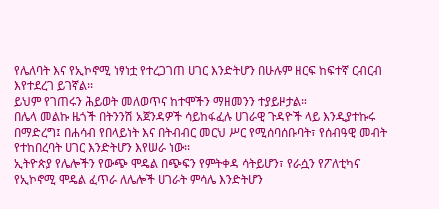የሌለባት እና የኢኮኖሚ ነፃነቷ የተረጋገጠ ሀገር እንድትሆን በሁሉም ዘርፍ ከፍተኛ ርብርብ እየተደረገ ይገኛል፡፡
ይህም የገጠሩን ሕይወት መለወጥና ከተሞችን ማዘመንን ተያይዞታል።
በሌላ መልኩ ዜጎች በትንንሽ አጀንዳዎች ሳይከፋፈሉ ሀገራዊ ጉዳዮች ላይ እንዲያተኩሩ በማድረግ፤ በሐሳብ የበላይነት እና በትብብር መርህ ሥር የሚሰባሰቡባት፣ የሰብዓዊ መብት የተከበረባት ሀገር እንድትሆን እየሠራ ነው፡፡
ኢትዮጵያ የሌሎችን የውጭ ሞዴል በጭፍን የምትቀዳ ሳትይሆን፣ የራሷን የፖለቲካና የኢኮኖሚ ሞዴል ፈጥራ ለሌሎች ሀገራት ምሳሌ እንድትሆን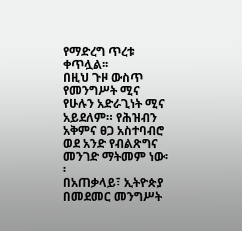የማድረግ ጥረቱ ቀጥሏል፡፡
በዚህ ጉዞ ውስጥ የመንግሥት ሚና የሁሉን አድራጊነት ሚና አይደለም። የሕዝብን አቅምና ፀጋ አስተባብሮ ወደ አንድ የብልጽግና መንገድ ማትመም ነው፡፡
በአጠቃላይ፣ ኢትዮጵያ በመደመር መንግሥት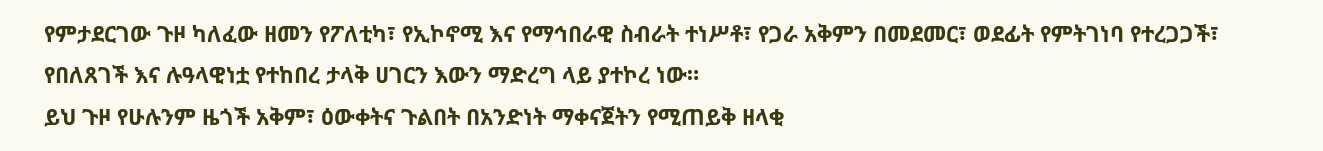የምታደርገው ጉዞ ካለፈው ዘመን የፖለቲካ፣ የኢኮኖሚ እና የማኅበራዊ ስብራት ተነሥቶ፣ የጋራ አቅምን በመደመር፣ ወደፊት የምትገነባ የተረጋጋች፣ የበለጸገች እና ሉዓላዊነቷ የተከበረ ታላቅ ሀገርን እውን ማድረግ ላይ ያተኮረ ነው።
ይህ ጉዞ የሁሉንም ዜጎች አቅም፣ ዕውቀትና ጉልበት በአንድነት ማቀናጀትን የሚጠይቅ ዘላቂ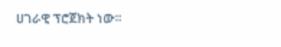ሀገራዊ ፕሮጀክት ነው።